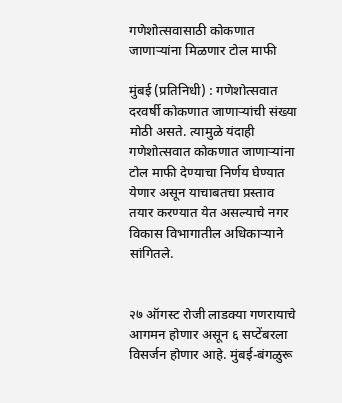गणेशोत्सवासाठी कोकणात जाणाऱ्यांना मिळणार टोल माफी

मुंबई (प्रतिनिधी) : गणेशोत्सवात दरवर्षी कोकणात जाणाऱ्यांची संख्या मोठी असते. त्यामुळे यंदाही गणेशोत्सवात कोकणात जाणाऱ्यांना टोल माफी देण्याचा निर्णय घेण्यात येणार असून याचाबतचा प्रस्ताव तयार करण्यात येत असल्याचे नगर विकास विभागातील अधिकाऱ्याने सांगितले.


२७ ऑगस्ट रोजी लाडक्या गणरायाचे आगमन होणार असून ६ सप्टेंबरला विसर्जन होणार आहे. मुंबई-बंगळुरू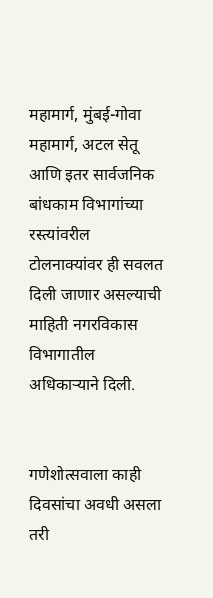महामार्ग, मुंबई-गोवा महामार्ग, अटल सेतू आणि इतर सार्वजनिक बांधकाम विभागांच्या रस्त्यांवरील टोलनाक्यांवर ही सवलत दिली जाणार असल्याची माहिती नगरविकास विभागातील अधिकाऱ्याने दिली.


गणेशोत्सवाला काही दिवसांचा अवधी असला तरी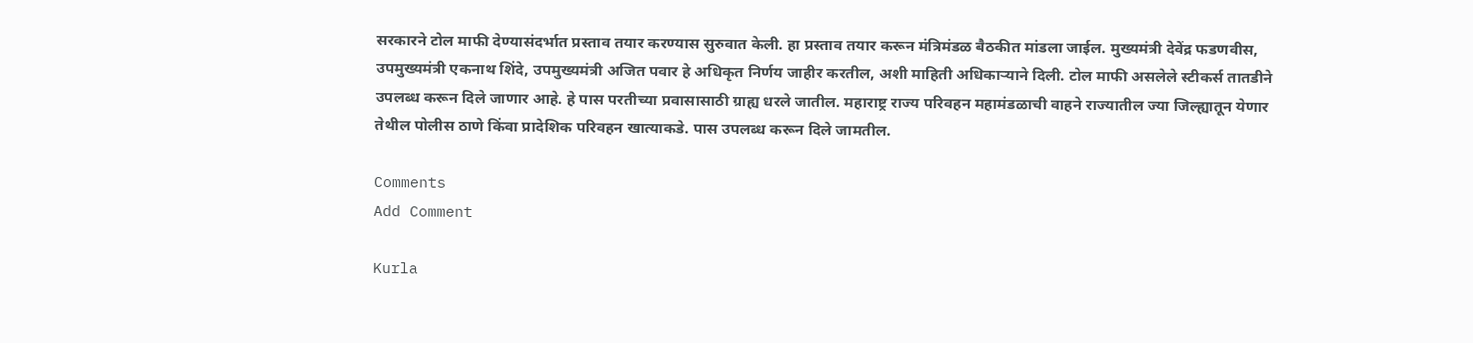सरकारने टोल माफी देण्यासंदर्भात प्रस्ताव तयार करण्यास सुरुवात केली. हा प्रस्ताव तयार करून मंत्रिमंडळ बैठकीत मांडला जाईल. मुख्यमंत्री देवेंद्र फडणवीस, उपमुख्यमंत्री एकनाथ शिंदे, उपमुख्यमंत्री अजित पवार हे अधिकृत निर्णय जाहीर करतील, अशी माहिती अधिकाऱ्याने दिली. टोल माफी असलेले स्टीकर्स तातडीने उपलब्ध करून दिले जाणार आहे. हे पास परतीच्या प्रवासासाठी ग्राह्य धरले जातील. महाराष्ट्र राज्य परिवहन महामंडळाची वाहने राज्यातील ज्या जिल्ह्यातून येणार तेथील पोलीस ठाणे किंवा प्रादेशिक परिवहन खात्याकडे. पास उपलब्ध करून दिले जामतील.

Comments
Add Comment

Kurla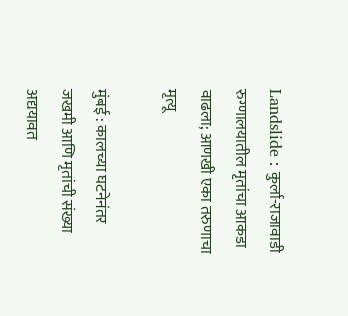Landslide : कुर्ला-राजावाडी रुग्णालयातील मृतांचा आकडा वाढला; आणखी एका तरुणाचा मृत्यू

मुंबई : कालच्या घटनेनंतर जखमी आणि मृतांची संख्या अद्ययावत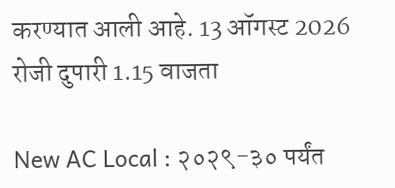करण्यात आली आहे. 13 ऑगस्ट 2026 रोजी दुपारी 1.15 वाजता

New AC Local : २०२९-३० पर्यंत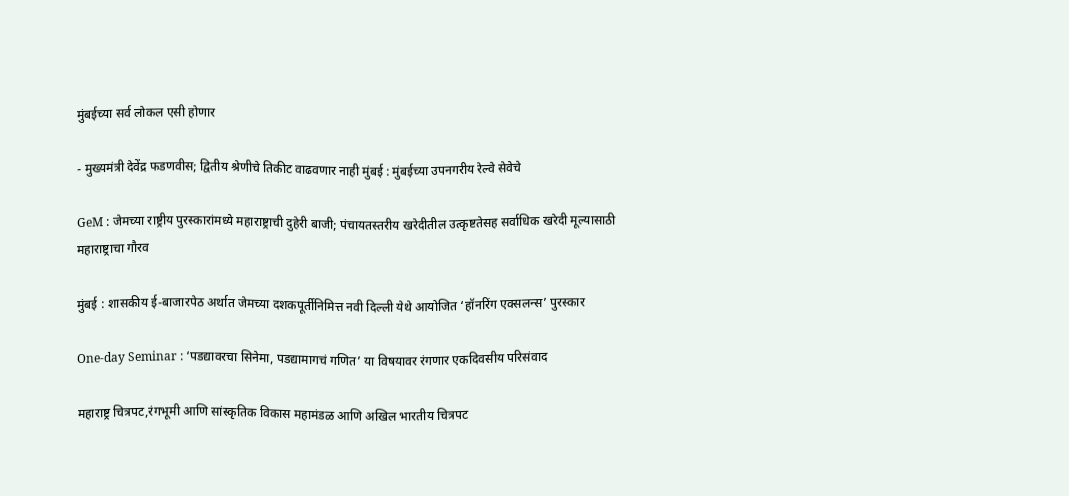मुंबईच्या सर्व लोकल एसी होणार

- मुख्यमंत्री देवेंद्र फडणवीस; द्वितीय श्रेणीचे तिकीट वाढवणार नाही मुंबई : मुंबईच्या उपनगरीय रेल्वे सेवेचे

GeM : जेमच्या राष्ट्रीय पुरस्कारांमध्ये महाराष्ट्राची दुहेरी बाजी; पंचायतस्तरीय खरेदीतील उत्कृष्टतेसह सर्वाधिक खरेदी मूल्यासाठी महाराष्ट्राचा गौरव

मुंबई : शासकीय ई-बाजारपेठ अर्थात जेमच्या दशकपूर्तीनिमित्त नवी दिल्ली येथे आयोजित ‘हॉनरिंग एक्सलन्स’ पुरस्कार

One-day Seminar : ‘पडद्यावरचा सिनेमा, पडद्यामागचं गणित’ या विषयावर रंगणार एकदिवसीय परिसंवाद

महाराष्ट्र चित्रपट,रंगभूमी आणि सांस्कृतिक विकास महामंडळ आणि अखिल भारतीय चित्रपट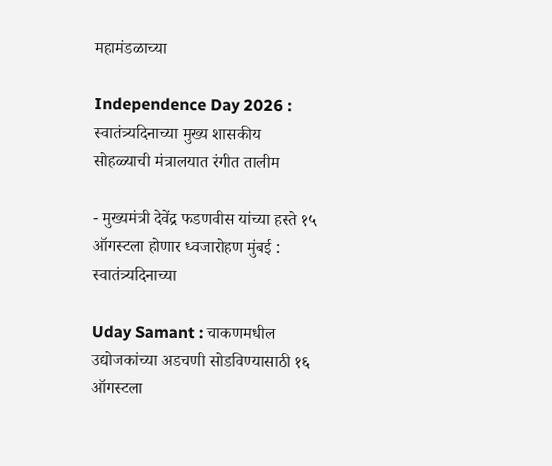महामंडळाच्या

Independence Day 2026 : स्वातंत्र्यदिनाच्या मुख्य शासकीय सोहळ्याची मंत्रालयात रंगीत तालीम

- मुख्यमंत्री देवेंद्र फडणवीस यांच्या हस्ते १५ ऑगस्टला होणार ध्वजारोहण मुंबई : स्वातंत्र्यदिनाच्या

Uday Samant : चाकणमधील उद्योजकांच्या अडचणी सोडविण्यासाठी १६ ऑगस्टला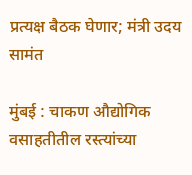प्रत्यक्ष बैठक घेणार; मंत्री उदय सामंत

मुंबई : चाकण औद्योगिक वसाहतीतील रस्त्यांच्या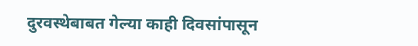दुरवस्थेबाबत गेल्या काही दिवसांपासून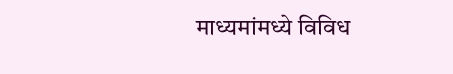माध्यमांमध्ये विविध